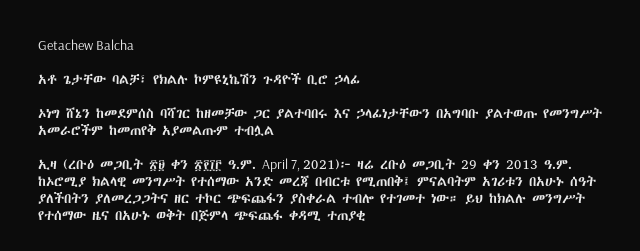Getachew Balcha

አቶ ጌታቸው ባልቻ፣ የክልሉ ኮምዩኒኬሽን ጉዳዮች ቢሮ ኃላፊ

ኦነግ ሸኔን ከመደምሰስ ባሻገር ከዘመቻው ጋር ያልተባበሩ እና ኃላፊነታቸውን በአግባቡ ያልተወጡ የመንግሥት አመራሮችም ከመጠየቅ አያመልጡም ተብሏል

ኢዛ (ረቡዕ መጋቢት ፳፱ ቀን ፳፻፲፫ ዓ.ም. April 7, 2021)፦ ዛሬ ረቡዕ መጋቢት 29 ቀን 2013 ዓ.ም. ከኦሮሚያ ክልላዊ መንግሥት የተሰማው አንድ መረጃ በብርቱ የሚጠበቅ፤ ምናልባትም አገሪቱን በአሁኑ ሰዓት ያለችበትን ያለመረጋጋትና ዘር ተኮር ጭፍጨፋን ያስቀራል ተብሎ የተገመተ ነው። ይህ ከክልሉ መንግሥት የተሰማው ዜና በአሁኑ ወቅት በጅምላ ጭፍጨፋ ቀዳሚ ተጠያቂ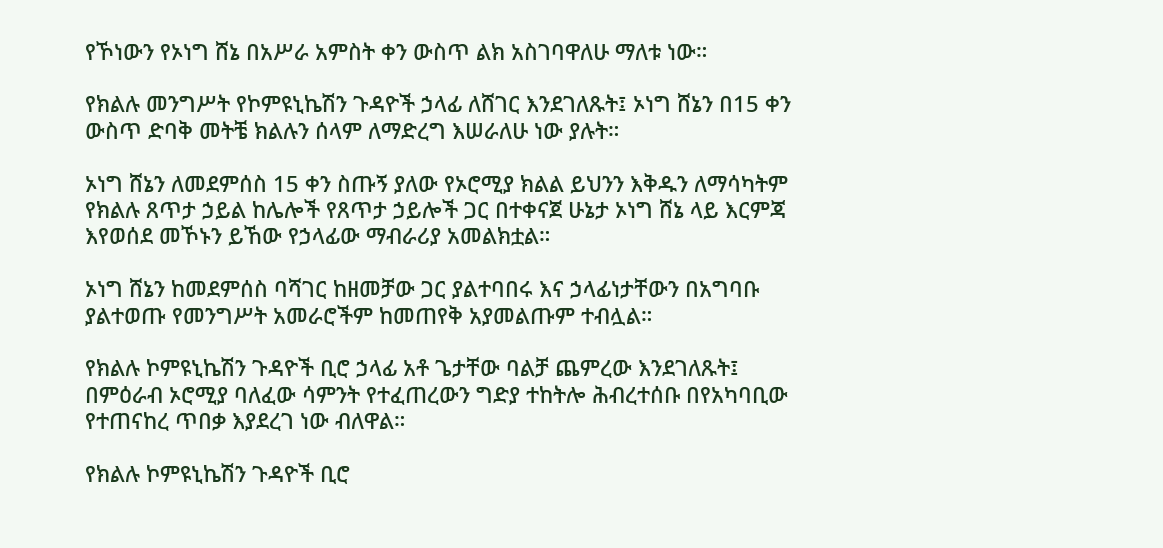የኾነውን የኦነግ ሸኔ በአሥራ አምስት ቀን ውስጥ ልክ አስገባዋለሁ ማለቱ ነው።

የክልሉ መንግሥት የኮምዩኒኬሽን ጉዳዮች ኃላፊ ለሸገር እንደገለጹት፤ ኦነግ ሸኔን በ15 ቀን ውስጥ ድባቅ መትቼ ክልሉን ሰላም ለማድረግ እሠራለሁ ነው ያሉት።

ኦነግ ሸኔን ለመደምሰስ 15 ቀን ስጡኝ ያለው የኦሮሚያ ክልል ይህንን እቅዱን ለማሳካትም የክልሉ ጸጥታ ኃይል ከሌሎች የጸጥታ ኃይሎች ጋር በተቀናጀ ሁኔታ ኦነግ ሸኔ ላይ እርምጃ እየወሰደ መኾኑን ይኸው የኃላፊው ማብራሪያ አመልክቷል።

ኦነግ ሸኔን ከመደምሰስ ባሻገር ከዘመቻው ጋር ያልተባበሩ እና ኃላፊነታቸውን በአግባቡ ያልተወጡ የመንግሥት አመራሮችም ከመጠየቅ አያመልጡም ተብሏል።

የክልሉ ኮምዩኒኬሽን ጉዳዮች ቢሮ ኃላፊ አቶ ጌታቸው ባልቻ ጨምረው እንደገለጹት፤ በምዕራብ ኦሮሚያ ባለፈው ሳምንት የተፈጠረውን ግድያ ተከትሎ ሕብረተሰቡ በየአካባቢው የተጠናከረ ጥበቃ እያደረገ ነው ብለዋል።

የክልሉ ኮምዩኒኬሽን ጉዳዮች ቢሮ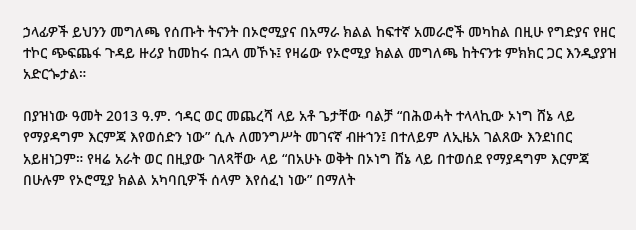ኃላፊዎች ይህንን መግለጫ የሰጡት ትናንት በኦሮሚያና በአማራ ክልል ከፍተኛ አመራሮች መካከል በዚሁ የግድያና የዘር ተኮር ጭፍጨፋ ጉዳይ ዙሪያ ከመከሩ በኋላ መኾኑ፤ የዛሬው የኦሮሚያ ክልል መግለጫ ከትናንቱ ምክክር ጋር እንዲያያዝ አድርጐታል።

በያዝነው ዓመት 2013 ዓ.ም. ኅዳር ወር መጨረሻ ላይ አቶ ጌታቸው ባልቻ “በሕወሓት ተላላኪው ኦነግ ሸኔ ላይ የማያዳግም እርምጃ እየወሰድን ነው” ሲሉ ለመንግሥት መገናኛ ብዙኀን፤ በተለይም ለኢዜአ ገልጸው እንደነበር አይዘነጋም። የዛሬ አራት ወር በዚያው ገለጻቸው ላይ “በአሁኑ ወቅት በኦነግ ሸኔ ላይ በተወሰደ የማያዳግም እርምጃ በሁሉም የኦሮሚያ ክልል አካባቢዎች ሰላም እየሰፈነ ነው” በማለት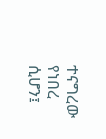ተናግረው የነበረ ሲሆን፤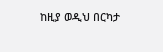ከዚያ ወዲህ በርካታ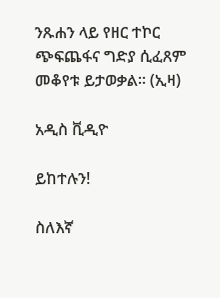ንጹሐን ላይ የዘር ተኮር ጭፍጨፋና ግድያ ሲፈጸም መቆየቱ ይታወቃል። (ኢዛ)

አዲስ ቪዲዮ

ይከተሉን!

ስለእኛ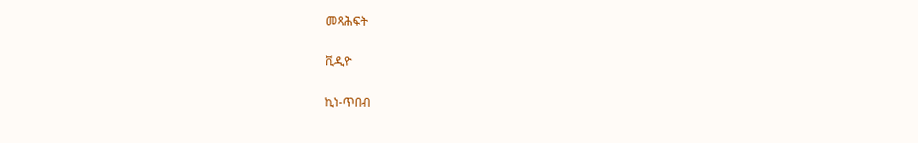መጻሕፍት

ቪዲዮ

ኪነ-ጥበብ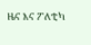ዜና እና ፖለቲካ